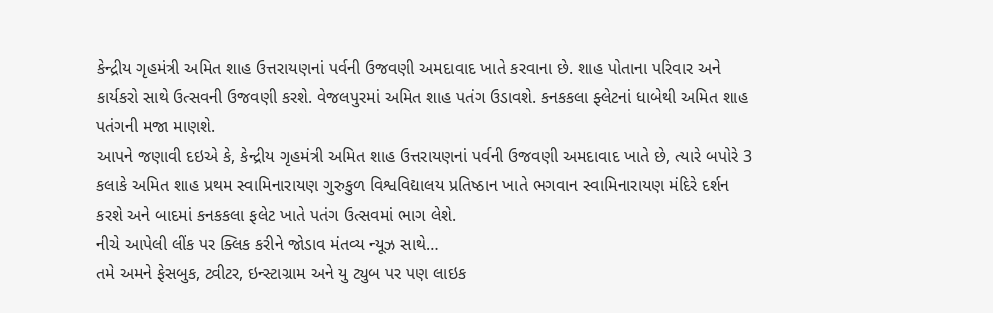કેન્દ્રીય ગૃહમંત્રી અમિત શાહ ઉત્તરાયણનાં પર્વની ઉજવણી અમદાવાદ ખાતે કરવાના છે. શાહ પોતાના પરિવાર અને કાર્યકરો સાથે ઉત્સવની ઉજવણી કરશે. વેજલપુરમાં અમિત શાહ પતંગ ઉડાવશે. કનકકલા ફ્લેટનાં ધાબેથી અમિત શાહ પતંગની મજા માણશે.
આપને જણાવી દઇએ કે, કેન્દ્રીય ગૃહમંત્રી અમિત શાહ ઉત્તરાયણનાં પર્વની ઉજવણી અમદાવાદ ખાતે છે, ત્યારે બપોરે 3 કલાકે અમિત શાહ પ્રથમ સ્વામિનારાયણ ગુરુકુળ વિશ્વવિદ્યાલય પ્રતિષ્ઠાન ખાતે ભગવાન સ્વામિનારાયણ મંદિરે દર્શન કરશે અને બાદમાં કનકકલા ફલેટ ખાતે પતંગ ઉત્સવમાં ભાગ લેશે.
નીચે આપેલી લીંક પર ક્લિક કરીને જોડાવ મંતવ્ય ન્યૂઝ સાથે…
તમે અમને ફેસબુક, ટ્વીટર, ઇન્સ્ટાગ્રામ અને યુ ટ્યુબ પર પણ લાઇક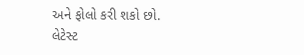અને ફોલો કરી શકો છો.
લેટેસ્ટ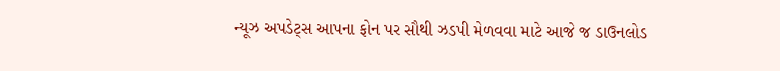ન્યૂઝ અપડેટ્સ આપના ફોન પર સૌથી ઝડપી મેળવવા માટે આજે જ ડાઉનલોડ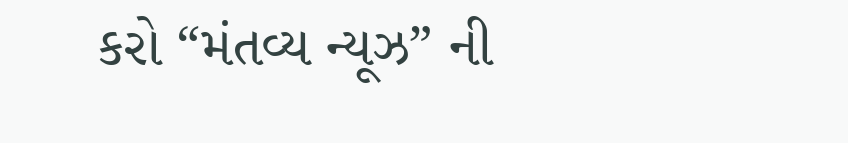કરો “મંતવ્ય ન્યૂઝ” ની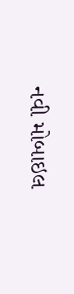નવી મોબાઇલ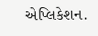એપ્લિકેશન.